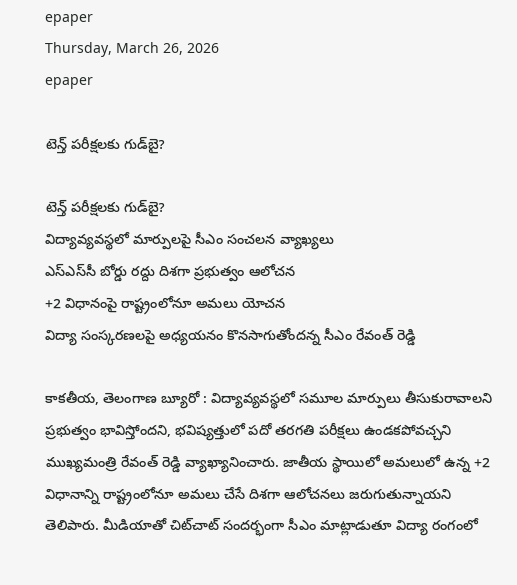epaper
Thursday, March 26, 2026
epaper

టెన్త్ పరీక్షలకు గుడ్‌బై?

టెన్త్ పరీక్షలకు గుడ్‌బై?
విద్యావ్యవస్థలో మార్పులపై సీఎం సంచలన వ్యాఖ్యలు
ఎస్ఎస్‌సీ బోర్డు రద్దు దిశగా ప్రభుత్వం ఆలోచన
+2 విధానంపై రాష్ట్రంలోనూ అమలు యోచన
విద్యా సంస్కరణలపై అధ్యయనం కొనసాగుతోంద‌న్న సీఎం రేవంత్ రెడ్డి

కాకతీయ, తెలంగాణ‌ బ్యూరో : విద్యావ్యవస్థలో సమూల మార్పులు తీసుకురావాలని ప్రభుత్వం భావిస్తోందని, భవిష్యత్తులో పదో తరగతి పరీక్షలు ఉండకపోవచ్చని ముఖ్యమంత్రి రేవంత్ రెడ్డి వ్యాఖ్యానించారు. జాతీయ స్థాయిలో అమలులో ఉన్న +2 విధానాన్ని రాష్ట్రంలోనూ అమలు చేసే దిశగా ఆలోచనలు జరుగుతున్నాయని తెలిపారు. మీడియాతో చిట్‌చాట్ సందర్భంగా సీఎం మాట్లాడుతూ విద్యా రంగంలో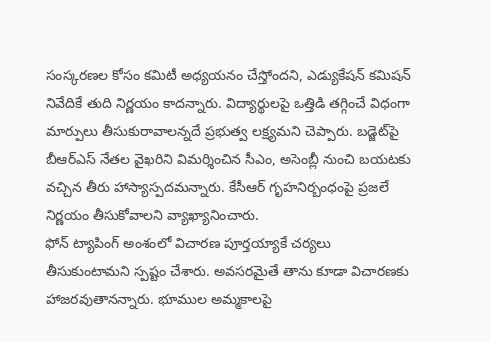సంస్కరణల కోసం కమిటీ అధ్యయనం చేస్తోందని, ఎడ్యుకేషన్ కమిషన్ నివేదికే తుది నిర్ణయం కాదన్నారు. విద్యార్థులపై ఒత్తిడి తగ్గించే విధంగా మార్పులు తీసుకురావాలన్నదే ప్రభుత్వ లక్ష్యమని చెప్పారు. బడ్జెట్‌పై బీఆర్ఎస్ నేతల వైఖరిని విమర్శించిన సీఎం, అసెంబ్లీ నుంచి బయటకు వచ్చిన తీరు హాస్యాస్పదమన్నారు. కేసీఆర్ గృహనిర్బంధంపై ప్రజలే నిర్ణయం తీసుకోవాలని వ్యాఖ్యానించారు.
ఫోన్ ట్యాపింగ్ అంశంలో విచారణ పూర్తయ్యాకే చర్యలు తీసుకుంటామని స్పష్టం చేశారు. అవసరమైతే తాను కూడా విచారణకు హాజరవుతానన్నారు. భూముల అమ్మకాలపై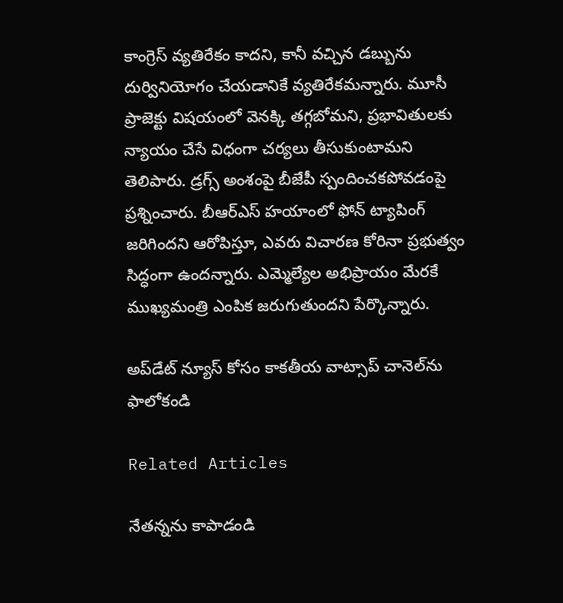కాంగ్రెస్ వ్యతిరేకం కాదని, కానీ వచ్చిన డబ్బును దుర్వినియోగం చేయడానికే వ్యతిరేకమన్నారు. మూసీ ప్రాజెక్టు విషయంలో వెనక్కి తగ్గబోమని, ప్రభావితులకు న్యాయం చేసే విధంగా చర్యలు తీసుకుంటామని తెలిపారు. డ్రగ్స్ అంశంపై బీజేపీ స్పందించకపోవడంపై ప్రశ్నించారు. బీఆర్ఎస్ హయాంలో ఫోన్ ట్యాపింగ్ జరిగిందని ఆరోపిస్తూ, ఎవరు విచారణ కోరినా ప్రభుత్వం సిద్ధంగా ఉందన్నారు. ఎమ్మెల్యేల అభిప్రాయం మేరకే ముఖ్యమంత్రి ఎంపిక జరుగుతుందని పేర్కొన్నారు.

అప్‌డేట్ న్యూస్ కోసం కాక‌తీయ వాట్సాప్ చానెల్‌ను ఫాలోకండి

Related Articles

నేత‌న్న‌ను కాపాడండి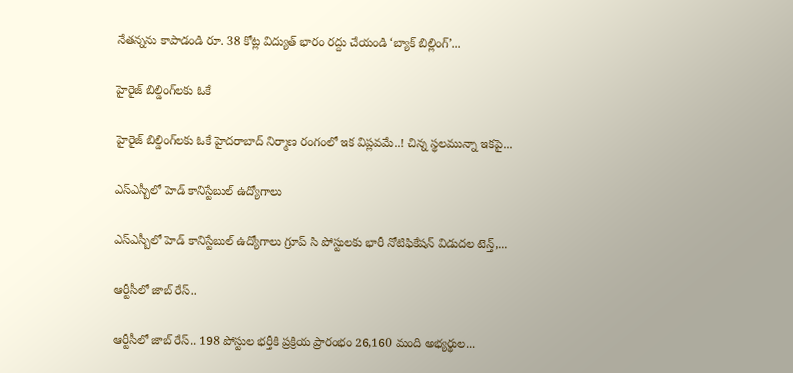నేత‌న్న‌ను కాపాడండి రూ. 38 కోట్ల విద్యుత్ భారం రద్దు చేయండి ‘బ్యాక్ బిల్లింగ్’...

హైరైజ్ బిల్డింగ్‌ల‌కు ఓకే

హైరైజ్ బిల్డింగ్‌ల‌కు ఓకే హైద‌రాబాద్ నిర్మాణ రంగంలో ఇక విప్ల‌వ‌మే..! చిన్న స్థ‌ల‌మున్నా ఇక‌పై...

ఎస్ఎస్బీలో హెడ్ కానిస్టేబుల్ ఉద్యోగాలు

ఎస్ఎస్బీలో హెడ్ కానిస్టేబుల్ ఉద్యోగాలు గ్రూప్ సి పోస్టులకు భారీ నోటిఫికేషన్ విడుదల టెన్త్,...

ఆర్టీసీలో జాబ్ రేస్‌..

ఆర్టీసీలో జాబ్ రేస్‌.. 198 పోస్టుల భర్తీకి ప్రక్రియ ప్రారంభం 26,160 మంది అభ్యర్థుల...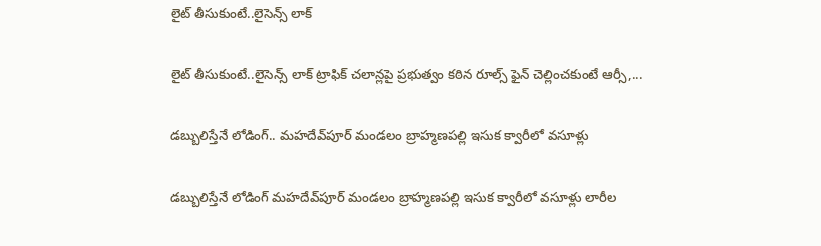లైట్ తీసుకుంటే..లైసెన్స్ లాక్‌

లైట్ తీసుకుంటే..లైసెన్స్ లాక్‌ ట్రాఫిక్ చలాన్లపై ప్ర‌భుత్వం క‌ఠిన రూల్స్‌ ఫైన్ చెల్లించ‌కుంటే ఆర్సీ,...

డ‌బ్బులిస్తేనే లోడింగ్‌.. మ‌హ‌దేవ్‌పూర్ మండ‌లం బ్రాహ్మ‌ణ‌ప‌ల్లి ఇసుక‌ క్వారీలో వ‌సూళ్లు

డ‌బ్బులిస్తేనే లోడింగ్‌ మ‌హ‌దేవ్‌పూర్ మండ‌లం బ్రాహ్మ‌ణ‌ప‌ల్లి ఇసుక‌ క్వారీలో వ‌సూళ్లు లారీల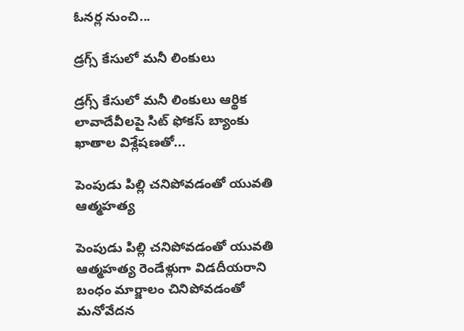ఓన‌ర్ల నుంచి...

డ్రగ్స్ కేసులో మ‌నీ లింకులు

డ్రగ్స్ కేసులో మ‌నీ లింకులు ఆర్థిక లావాదేవీలపై సిట్‌ ఫోకస్ బ్యాంకు ఖాతాల విశ్లేషణతో...

పెంపుడు పిల్లి చ‌నిపోవ‌డంతో యువ‌తి ఆత్మ‌హ‌త్య‌

పెంపుడు పిల్లి చ‌నిపోవ‌డంతో యువ‌తి ఆత్మ‌హ‌త్య‌ రెండేళ్లుగా విడ‌దీయ‌రాని బంధం మార్జాలం చినిపోవ‌డంతో మ‌నోవేద‌న‌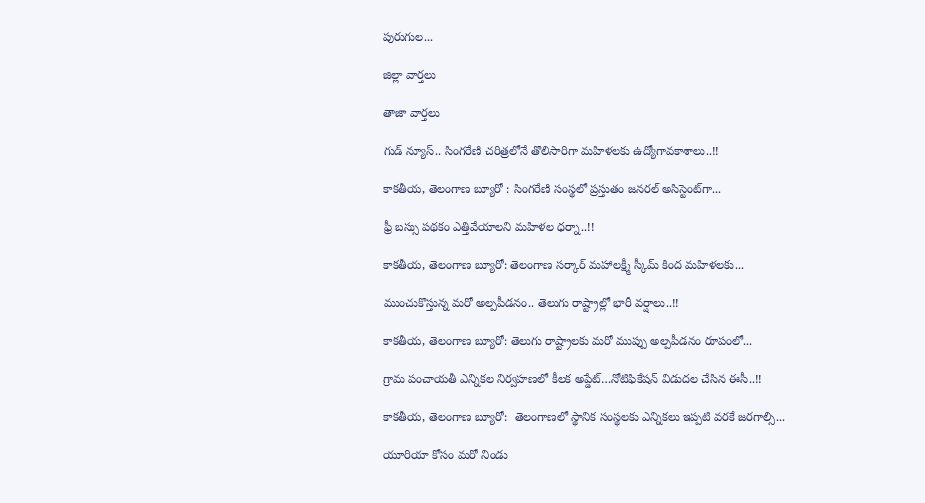పురుగుల...

జిల్లా వార్త‌లు

తాజా వార్త‌లు

గుడ్ న్యూస్.. సింగరేణి చరిత్రలోనే తొలిసారిగా మ‌హిళ‌ల‌కు ఉద్యోగావ‌కాశాలు..!!

కాక‌తీయ‌, తెలంగాణ బ్యూరో : సింగరేణి సంస్థలో ప్రస్తుతం జనరల్ అసిస్టెంట్‌గా...

ఫ్రీ బస్సు పథకం ఎత్తివేయాలని మహిళల ధర్నా..!!

కాకతీయ, తెలంగాణ బ్యూరో: తెలంగాణ సర్కార్ మహాలక్ష్మీ స్కీమ్ కింద మహిళలకు...

ముంచుకొస్తున్న మరో అల్పపీడనం.. తెలుగు రాష్ట్రాల్లో భారీ వర్షాలు..!!

కాకతీయ, తెలంగాణ బ్యూరో: తెలుగు రాష్ట్రాలకు మరో ముప్పు అల్పపీడనం రూపంలో...

గ్రామ పంచాయ‌తీ ఎన్నిక‌ల నిర్వ‌హ‌ణ‌లో కీల‌క అప్డేట్‌…నోటిఫికేషన్ విడుదల చేసిన ఈసీ..!!

కాకతీయ, తెలంగాణ బ్యూరో:  తెలంగాణలో స్థానిక సంస్థలకు ఎన్నికలు ఇప్పటి వరకే జరగాల్సి...

యూరియా కోసం మరో నిండు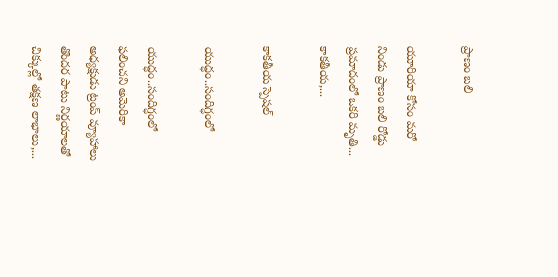ప్రాణం బలి

యూరియా కోసం మరో నిండు ప్రాణం బలి రోడ్డు ప్రమాదంలో ఒకరి మృతి... కాకతీయ,...

కాక‌తీయ స్పెష‌ల్‌

యుద్ధం..సందిగ్ధంలో

యుద్ధం..సందిగ్ధంలో ఫ‌లించని అమెరికా అధ్య‌క్షుడు ట్రంప్ వ్యూహాలు తొంద‌ర పాటు నిర్ణ‌యాల‌తో చిక్కుల్లో తక్షణ లాభాలు,...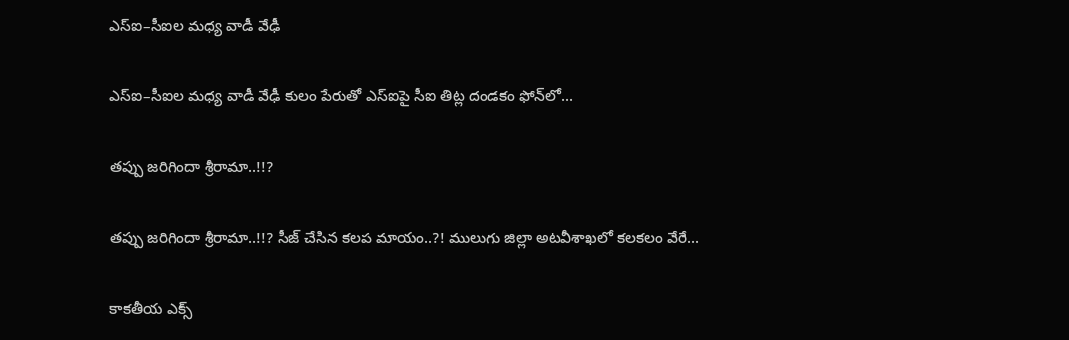ఎస్ఐ–సీఐల మ‌ధ్య వాడీ వేఢీ

ఎస్ఐ–సీఐల మ‌ధ్య వాడీ వేఢీ కులం పేరుతో ఎస్ఐపై సీఐ తిట్ల దండ‌కం ఫోన్‌లో...

త‌ప్పు జ‌రిగిందా శ్రీరామా..!!?

త‌ప్పు జ‌రిగిందా శ్రీరామా..!!? సీజ్ చేసిన క‌ల‌ప‌ మాయం..?! ములుగు జిల్లా అట‌వీశాఖ‌లో క‌ల‌క‌లం వేరే...

కాక‌తీయ ఎక్స్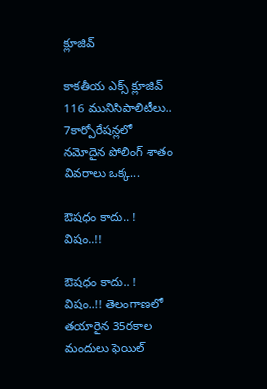క్లూజివ్

కాక‌తీయ ఎక్స్ క్లూజివ్ 116 మునిసిపాలిటీలు.. 7కార్పోరేష‌న్ల‌లో న‌మోదైన పోలింగ్ శాతం వివ‌రాలు ఒక్క...

ఔష‌ధం కాదు.. ! విషం..!!

ఔష‌ధం కాదు.. ! విషం..!! తెలంగాణలో తయారైన 35ర‌కాల మందులు ఫెయిల్‌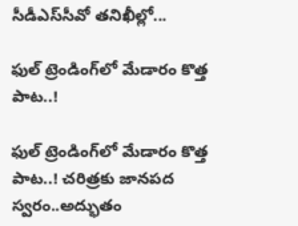సీడీఎస్‌సీవో తనిఖీల్లో...

ఫుల్ ట్రెండింగ్‌లో మేడారం కొత్త పాట..!

ఫుల్ ట్రెండింగ్‌లో మేడారం కొత్త పాట..! చరిత్రకు జానపద స్వరం..అద్భుతం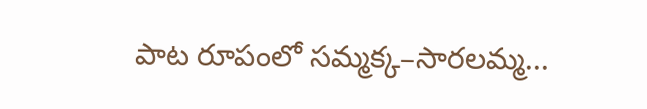పాట రూపంలో సమ్మక్క–సారలమ్మ...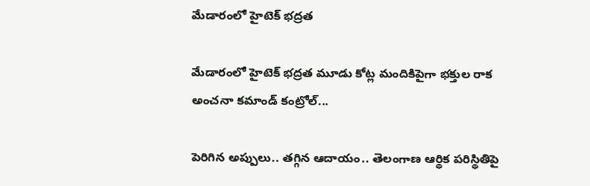మేడారంలో హైటెక్ భద్రత

మేడారంలో హైటెక్ భద్రత మూడు కోట్ల మందికిపైగా భక్తుల రాక అంచనా కమాండ్ కంట్రోల్...

పెరిగిన అప్పులు.. తగ్గిన ఆదాయం.. తెలంగాణ ఆర్థిక పరిస్థితిపై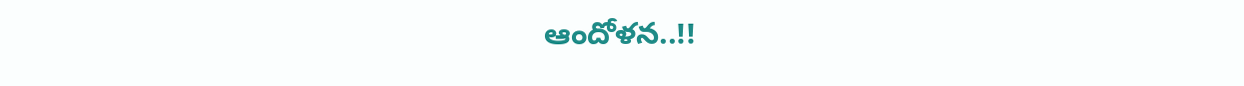ఆందోళన..!!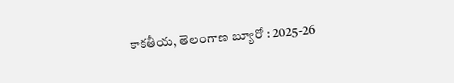కాకతీయ, తెలంగాణ బ్యూరో : 2025-26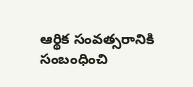ఆర్థిక సంవత్సరానికి సంబంధించి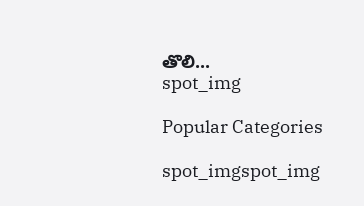తొలి...
spot_img

Popular Categories

spot_imgspot_img